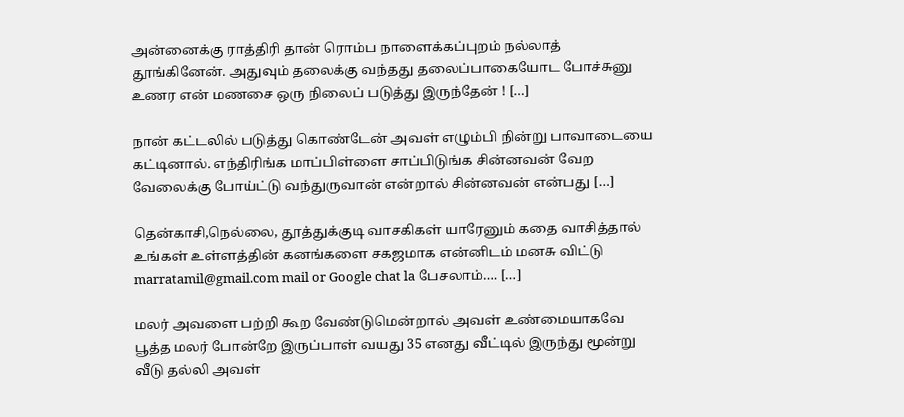அன்னைக்கு ராத்திரி தான் ரொம்ப நாளைக்கப்புறம் நல்லாத் தூங்கினேன். அதுவும் தலைக்கு வந்தது தலைப்பாகையோட போச்சுனு உணர என் மணசை ஒரு நிலைப் படுத்து இருந்தேன் ! […]

நான் கட்டலில் படுத்து கொண்டேன் அவள் எழும்பி நின்று பாவாடையை கட்டினால். எந்திரிங்க மாப்பிள்ளை சாப்பிடுங்க சின்னவன் வேற வேலைக்கு போய்ட்டு வந்துருவான் என்றால் சின்னவன் என்பது […]

தென்காசி,நெல்லை, தூத்துக்குடி வாசகிகள் யாரேனும் கதை வாசித்தால் உங்கள் உள்ளத்தின் கனங்களை சகஜமாக என்னிடம் மனசு விட்டு marratamil@gmail.com mail or Google chat la பேசலாம்…. […]

மலர் அவளை பற்றி கூற வேண்டுமென்றால் அவள் உண்மையாகவே பூத்த மலர் போன்றே இருப்பாள் வயது 35 எனது வீட்டில் இருந்து மூன்று வீடு தல்லி அவள்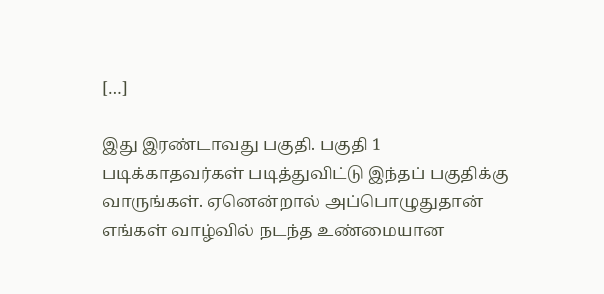[…]

இது இரண்டாவது பகுதி. பகுதி 1 படிக்காதவர்கள் படித்துவிட்டு இந்தப் பகுதிக்கு வாருங்கள். ஏனென்றால் அப்பொழுதுதான் எங்கள் வாழ்வில் நடந்த உண்மையான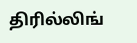திரில்லிங்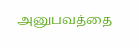அனுபவத்தை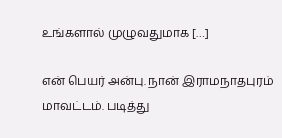உங்களால் முழுவதுமாக […]

என் பெயர் அன்பு. நான் இராமநாதபுரம் மாவட்டம். படித்து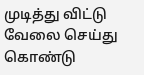முடித்து விட்டு வேலை செய்து கொண்டு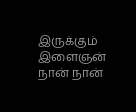இருக்கும் இளைஞன் நான் நான்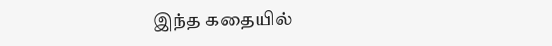இந்த கதையில்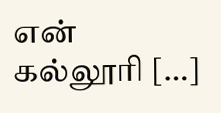என் கல்லூரி […]